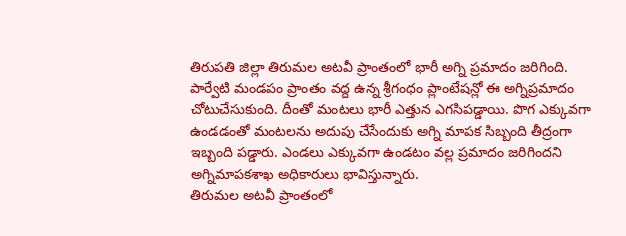తిరుపతి జిల్లా తిరుమల అటవీ ప్రాంతంలో భారీ అగ్ని ప్రమాదం జరిగింది. పార్వేటి మండపం ప్రాంతం వద్ద ఉన్న శ్రీగంధం ప్లాంటేషన్లో ఈ అగ్నిప్రమాదం చోటుచేసుకుంది. దీంతో మంటలు భారీ ఎత్తున ఎగసిపడ్డాయి. పొగ ఎక్కువగా ఉండడంతో మంటలను అదుపు చేసేందుకు అగ్ని మాపక సిబ్బంది తీద్రంగా ఇబ్బంది పడ్డారు. ఎండలు ఎక్కువగా ఉండటం వల్ల ప్రమాదం జరిగిందని అగ్నిమాపకశాఖ అధికారులు భావిస్తున్నారు.
తిరుమల అటవీ ప్రాంతంలో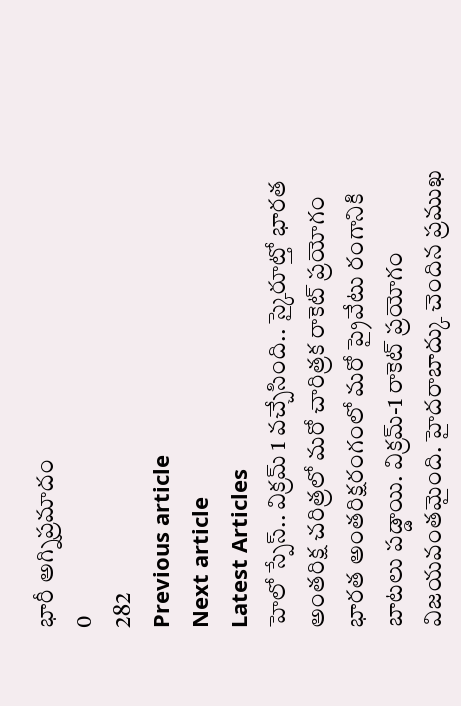భారీ అగ్నిప్రమాదం
0
282
Previous article
Next article
Latest Articles
హెలో స్పేస్.. విక్రమ్ 1 వచ్చేసింది.. స్కైరూట్తో భారత అంతరిక్ష చరిత్రలో మరో చారిత్రక రాకెట్ ప్రయోగం
భారత అంతరిక్షరంగంలో మరో ప్రైవేటు రంగానికి బాటలు పడ్డాయి. విక్రమ్-1 రాకెట్ ప్రయోగం విజయవంతమైంది. హైదరాబాద్కు చెందిన ప్రముఖ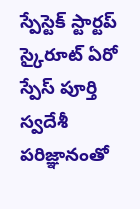స్పేస్టెక్ స్టార్టప్ స్కైరూట్ ఏరో స్పేస్ పూర్తి స్వదేశీ పరిజ్ఞానంతో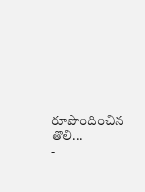రూపొందించిన తొలి...
-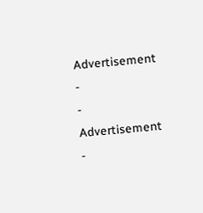Advertisement -
- Advertisement -